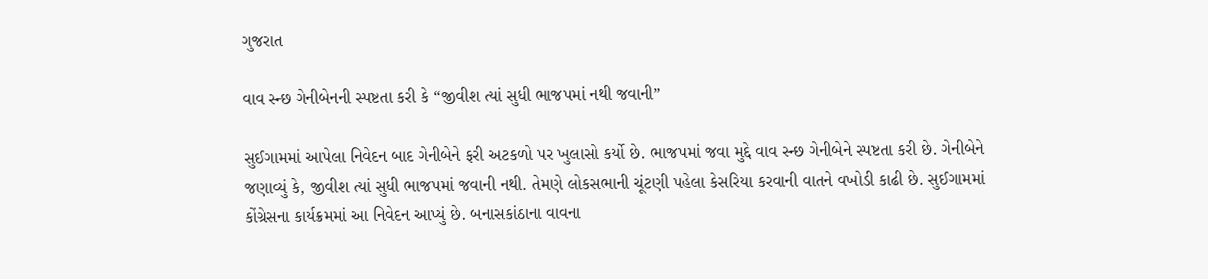ગુજરાત

વાવ સ્ન્છ ગેનીબેનની સ્પષ્ટતા કરી કે “જીવીશ ત્યાં સુધી ભાજપમાં નથી જવાની”

સુઈગામમાં આપેલા નિવેદન બાદ ગેનીબેને ફરી અટકળો પર ખુલાસો કર્યો છે. ભાજપમાં જવા મુદ્દે વાવ સ્ન્છ ગેનીબેને સ્પષ્ટતા કરી છે. ગેનીબેને જણાવ્યું કે, જીવીશ ત્યાં સુધી ભાજપમાં જવાની નથી. તેમણે લોકસભાની ચૂંટણી પહેલા કેસરિયા કરવાની વાતને વખોડી કાઢી છે. સુઈગામમાં કોંગ્રેસના કાર્યક્રમમાં આ નિવેદન આપ્યું છે. બનાસકાંઠાના વાવના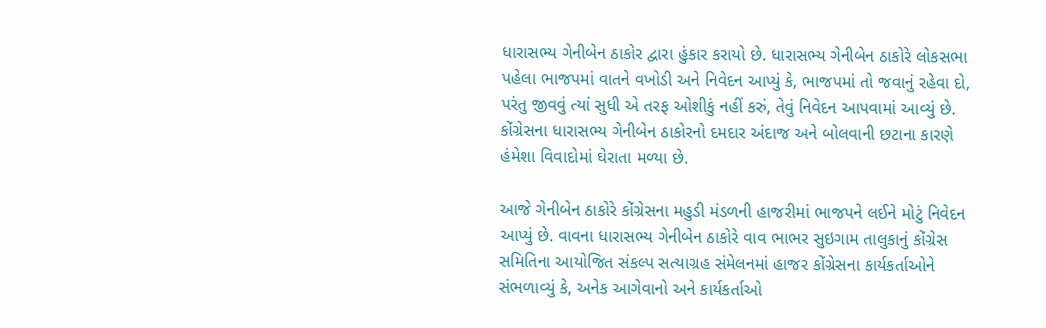ધારાસભ્ય ગેનીબેન ઠાકોર દ્વારા હુંકાર કરાયો છે. ધારાસભ્ય ગેનીબેન ઠાકોરે લોકસભા પહેલા ભાજપમાં વાતને વખોડી અને નિવેદન આપ્યું કે, ભાજપમાં તો જવાનું રહેવા દો, પરંતુ જીવવું ત્યાં સુધી એ તરફ ઓશીકું નહીં કરું, તેવું નિવેદન આપવામાં આવ્યું છે. કોંગ્રેસના ધારાસભ્ય ગેનીબેન ઠાકોરનો દમદાર અંદાજ અને બોલવાની છટાના કારણે હંમેશા વિવાદોમાં ઘેરાતા મળ્યા છે.

આજે ગેનીબેન ઠાકોરે કોંગ્રેસના મહુડી મંડળની હાજરીમાં ભાજપને લઈને મોટું નિવેદન આપ્યું છે. વાવના ધારાસભ્ય ગેનીબેન ઠાકોરે વાવ ભાભર સુઇગામ તાલુકાનું કોંગ્રેસ સમિતિના આયોજિત સંકલ્પ સત્યાગ્રહ સંમેલનમાં હાજર કોંગ્રેસના કાર્યકર્તાઓને સંભળાવ્યું કે, અનેક આગેવાનો અને કાર્યકર્તાઓ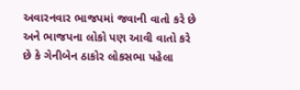અવારનવાર ભાજપમાં જવાની વાતો કરે છે અને ભાજપના લોકો પણ આવી વાતો કરે છે કે ગેનીબેન ઠાકોર લોકસભા પહેલા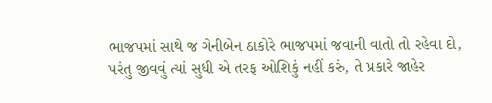ભાજપમાં સાથે જ ગેનીબેન ઠાકોરે ભાજપમાં જવાની વાતો તો રહેવા દો, પરંતુ જીવવું ત્યાં સુધી એ તરફ ઓશિકું નહીં કરું, તે પ્રકારે જાહેર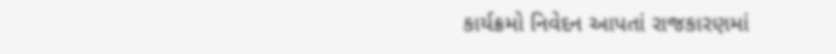કાર્યક્રમો નિવેદન આપતાં રાજકારણમાં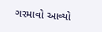ગરમાવો આવ્યો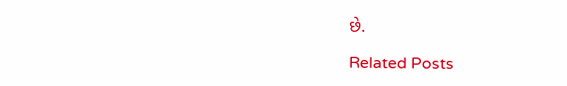છે.

Related Posts